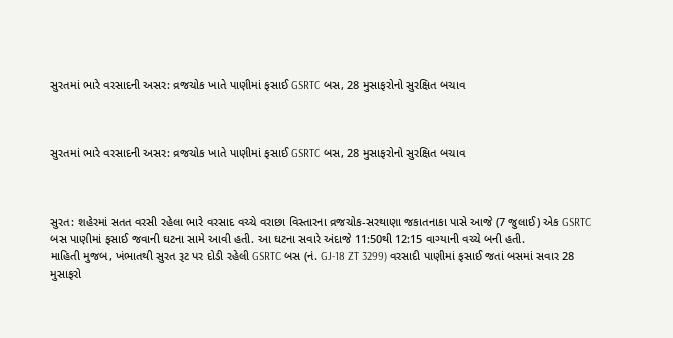સુરતમાં ભારે વરસાદની અસર: વ્રજચોક ખાતે પાણીમાં ફસાઈ GSRTC બસ, 28 મુસાફરોનો સુરક્ષિત બચાવ



સુરતમાં ભારે વરસાદની અસર: વ્રજચોક ખાતે પાણીમાં ફસાઈ GSRTC બસ, 28 મુસાફરોનો સુરક્ષિત બચાવ



સુરત: શહેરમાં સતત વરસી રહેલા ભારે વરસાદ વચ્ચે વરાછા વિસ્તારના વ્રજચોક-સરથાણા જકાતનાકા પાસે આજે (7 જુલાઈ) એક GSRTC બસ પાણીમાં ફસાઈ જવાની ઘટના સામે આવી હતી. આ ઘટના સવારે અંદાજે 11:50થી 12:15 વાગ્યાની વચ્ચે બની હતી.
માહિતી મુજબ, ખંભાતથી સુરત રૂટ પર દોડી રહેલી GSRTC બસ (નં. GJ-18 ZT 3299) વરસાદી પાણીમાં ફસાઈ જતાં બસમાં સવાર 28 મુસાફરો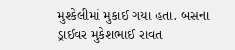મુશ્કેલીમાં મુકાઈ ગયા હતા. બસના ડ્રાઈવર મુકેશભાઈ રાવત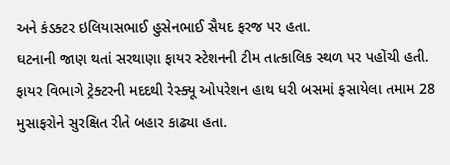અને કંડક્ટર ઇલિયાસભાઈ હુસેનભાઈ સૈયદ ફરજ પર હતા.
ઘટનાની જાણ થતાં સરથાણા ફાયર સ્ટેશનની ટીમ તાત્કાલિક સ્થળ પર પહોંચી હતી. ફાયર વિભાગે ટ્રેક્ટરની મદદથી રેસ્ક્યૂ ઓપરેશન હાથ ધરી બસમાં ફસાયેલા તમામ 28 મુસાફરોને સુરક્ષિત રીતે બહાર કાઢ્યા હતા.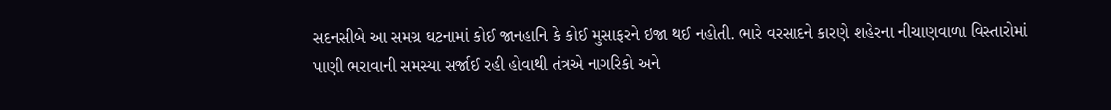સદનસીબે આ સમગ્ર ઘટનામાં કોઈ જાનહાનિ કે કોઈ મુસાફરને ઇજા થઈ નહોતી. ભારે વરસાદને કારણે શહેરના નીચાણવાળા વિસ્તારોમાં પાણી ભરાવાની સમસ્યા સર્જાઈ રહી હોવાથી તંત્રએ નાગરિકો અને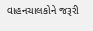વાહનચાલકોને જરૂરી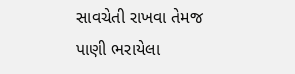સાવચેતી રાખવા તેમજ પાણી ભરાયેલા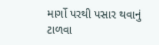માર્ગો પરથી પસાર થવાનું ટાળવા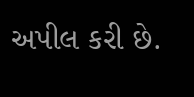અપીલ કરી છે.